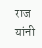राज यांनी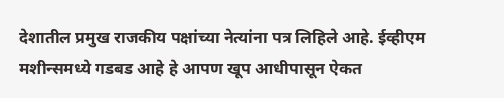देशातील प्रमुख राजकीय पक्षांच्या नेत्यांना पत्र लिहिले आहे. ईव्हीएम मशीन्समध्ये गडबड आहे हे आपण खूप आधीपासून ऐकत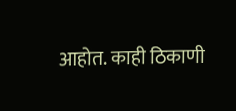आहोत. काही ठिकाणी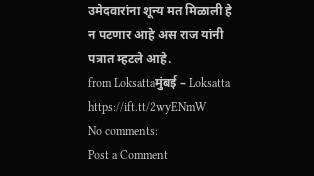उमेदवारांना शून्य मत मिळाली हे न पटणार आहे अस राज यांनी पत्रात म्हटले आहे.
from Loksattaमुंबई – Loksatta https://ift.tt/2wyENmW
No comments:
Post a Comment